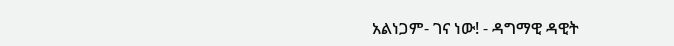አልነጋም- ገና ነው! - ዳግማዊ ዳዊት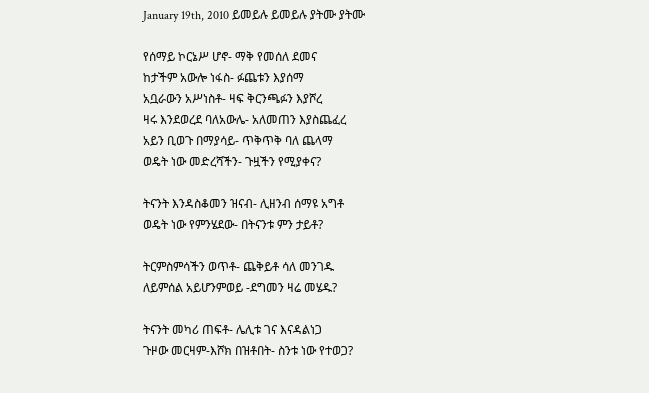January 19th, 2010 ይመይሉ ይመይሉ ያትሙ ያትሙ

የሰማይ ኮርኔሥ ሆኖ- ማቅ የመሰለ ደመና
ከታችም አውሎ ነፋስ- ፉጨቱን እያሰማ
አቧራውን አሥነስቶ- ዛፍ ቅርንጫፉን እያሾረ
ዛሩ እንደወረደ ባለአውሌ- አለመጠን እያስጨፈረ
አይን ቢወጉ በማያሳይ- ጥቅጥቅ ባለ ጨላማ
ወዴት ነው መድረሻችን- ጉዟችን የሚያቀና?

ትናንት እንዳስቆመን ዝናብ- ሊዘንብ ሰማዩ አግቶ
ወዴት ነው የምንሄደው- በትናንቱ ምን ታይቶ?

ትርምስምሳችን ወጥቶ- ጨቅይቶ ሳለ መንገዱ
ለይምሰል አይሆንምወይ -ደግመን ዛሬ መሄዱ?

ትናንት መካሪ ጠፍቶ- ሌሊቱ ገና እናዳልነጋ
ጉዞው መርዛም-እሾክ በዝቶበት- ስንቱ ነው የተወጋ?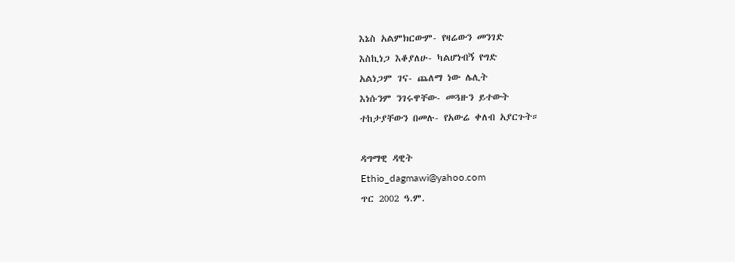እኔስ አልምክርውም- የዛሬውን መንገድ
እስኪነጋ እቆያለሁ- ካልሆነብኝ የግድ
አልነጋም ገና- ጨለማ ነው ሌሊት
እነሱንም ንገሩዋቸው- መጓዙን ይተውት
ተከታያቸውን በመሉ- የአውሬ ቀለብ አያርጉት።

ዳግማዊ ዳዊት
Ethio_dagmawi@yahoo.com
ጥር 2002 ዓ.ም.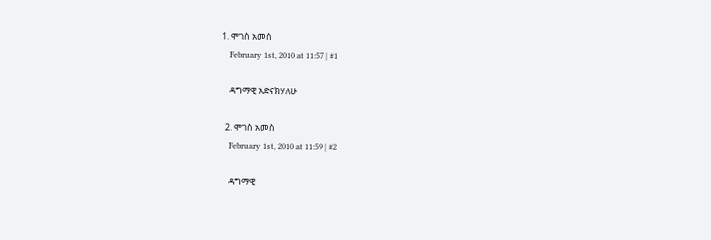1. ሞገስ አመስ
    February 1st, 2010 at 11:57 | #1

    ዳግማዊ አድናክሃለሁ

  2. ሞገስ አመስ
    February 1st, 2010 at 11:59 | #2

    ዳግማዊ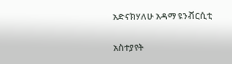አድናክሃለሁ አዳማ ዩንቭርሲቲ

አስተያየት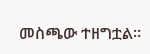መስጫው ተዘግቷል።